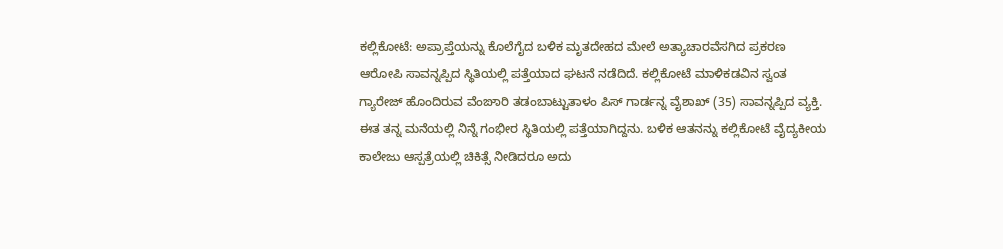ಕಲ್ಲಿಕೋಟೆ: ಅಪ್ರಾಪ್ತೆಯನ್ನು ಕೊಲೆಗೈದ ಬಳಿಕ ಮೃತದೇಹದ ಮೇಲೆ ಅತ್ಯಾಚಾರವೆಸಗಿದ ಪ್ರಕರಣ ಆರೋಪಿ ಸಾವನ್ನಪ್ಪಿದ ಸ್ಥಿತಿಯಲ್ಲಿ ಪತ್ತೆಯಾದ ಘಟನೆ ನಡೆದಿದೆ. ಕಲ್ಲಿಕೋಟೆ ಮಾಳಿಕಡವಿನ ಸ್ವಂತ ಗ್ಯಾರೇಜ್ ಹೊಂದಿರುವ ವೆಂಙಾರಿ ತಡಂಬಾಟ್ಟುತಾಳಂ ಪಿಸ್ ಗಾರ್ಡನ್ನ ವೈಶಾಖ್ (35) ಸಾವನ್ನಪ್ಪಿದ ವ್ಯಕ್ತಿ. ಈತ ತನ್ನ ಮನೆಯಲ್ಲಿ ನಿನ್ನೆ ಗಂಭೀರ ಸ್ಥಿತಿಯಲ್ಲಿ ಪತ್ತೆಯಾಗಿದ್ದನು. ಬಳಿಕ ಆತನನ್ನು ಕಲ್ಲಿಕೋಟೆ ವೈದ್ಯಕೀಯ ಕಾಲೇಜು ಆಸ್ಪತ್ರೆಯಲ್ಲಿ ಚಿಕಿತ್ಸೆ ನೀಡಿದರೂ ಅದು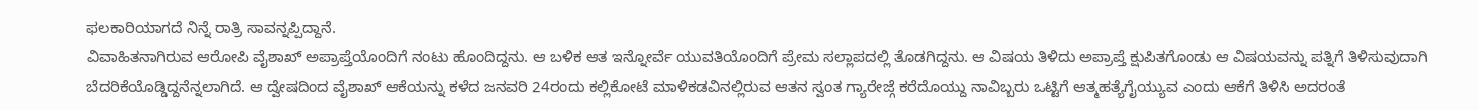ಫಲಕಾರಿಯಾಗದೆ ನಿನ್ನೆ ರಾತ್ರಿ ಸಾವನ್ನಪ್ಪಿದ್ದಾನೆ.
ವಿವಾಹಿತನಾಗಿರುವ ಆರೋಪಿ ವೈಶಾಖ್ ಅಪ್ರಾಪ್ತೆಯೊಂದಿಗೆ ನಂಟು ಹೊಂದಿದ್ದನು. ಆ ಬಳಿಕ ಆತ ಇನ್ನೋರ್ವೆ ಯುವತಿಯೊಂದಿಗೆ ಪ್ರೇಮ ಸಲ್ಲಾಪದಲ್ಲಿ ತೊಡಗಿದ್ದನು. ಆ ವಿಷಯ ತಿಳಿದು ಅಪ್ರಾಪ್ತೆ ಕ್ಷುಪಿತಗೊಂಡು ಆ ವಿಷಯವನ್ನು ಪತ್ನಿಗೆ ತಿಳಿಸುವುದಾಗಿ ಬೆದರಿಕೆಯೊಡ್ಡಿದ್ದನೆನ್ನಲಾಗಿದೆ. ಆ ದ್ವೇಷದಿಂದ ವೈಶಾಖ್ ಆಕೆಯನ್ನು ಕಳೆದ ಜನವರಿ 24ರಂದು ಕಲ್ಲಿಕೋಟೆ ಮಾಳಿಕಡವಿನಲ್ಲಿರುವ ಆತನ ಸ್ವಂತ ಗ್ಯಾರೇಜ್ಗೆ ಕರೆದೊಯ್ದು ನಾವಿಬ್ಬರು ಒಟ್ಟಿಗೆ ಆತ್ಮಹತ್ಯೆಗೈಯ್ಯುವ ಎಂದು ಆಕೆಗೆ ತಿಳಿಸಿ ಅದರಂತೆ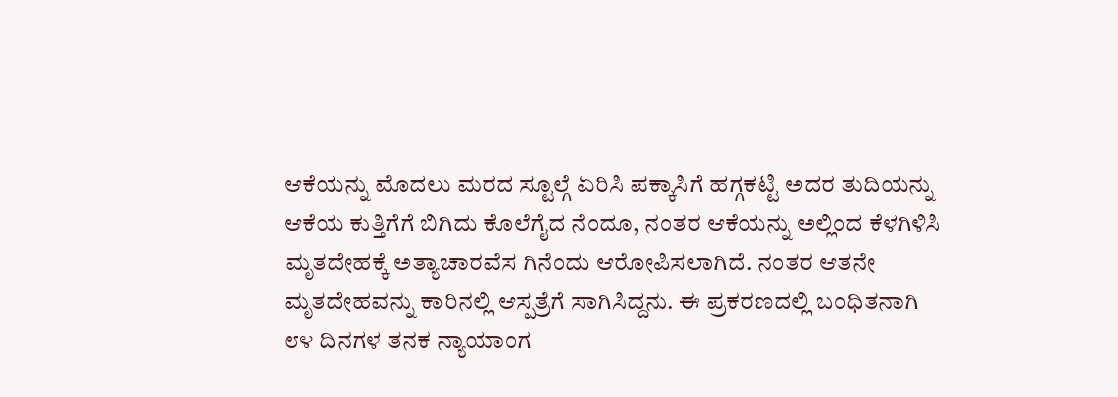ಆಕೆಯನ್ನು ಮೊದಲು ಮರದ ಸ್ಟೂಲ್ಗೆ ಏರಿಸಿ ಪಕ್ಕಾಸಿಗೆ ಹಗ್ಗಕಟ್ಟಿ ಅದರ ತುದಿಯನ್ನು ಆಕೆಯ ಕುತ್ತಿಗೆಗೆ ಬಿಗಿದು ಕೊಲೆಗೈದ ನೆಂದೂ, ನಂತರ ಆಕೆಯನ್ನು ಅಲ್ಲಿಂದ ಕೆಳಗಿಳಿಸಿ ಮೃತದೇಹಕ್ಕೆ ಅತ್ಯಾಚಾರವೆಸ ಗಿನೆಂದು ಆರೋಪಿಸಲಾಗಿದೆ. ನಂತರ ಆತನೇ ಮೃತದೇಹವನ್ನು ಕಾರಿನಲ್ಲಿ ಆಸ್ಪತ್ರೆಗೆ ಸಾಗಿಸಿದ್ದನು. ಈ ಪ್ರಕರಣದಲ್ಲಿ ಬಂಧಿತನಾಗಿ ೮೪ ದಿನಗಳ ತನಕ ನ್ಯಾಯಾಂಗ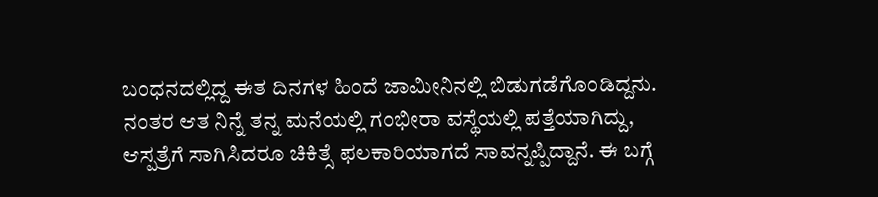ಬಂಧನದಲ್ಲಿದ್ದ ಈತ ದಿನಗಳ ಹಿಂದೆ ಜಾಮೀನಿನಲ್ಲಿ ಬಿಡುಗಡೆಗೊಂಡಿದ್ದನು. ನಂತರ ಆತ ನಿನ್ನೆ ತನ್ನ ಮನೆಯಲ್ಲಿ ಗಂಭೀರಾ ವಸ್ಥೆಯಲ್ಲಿ ಪತ್ತೆಯಾಗಿದ್ದು, ಆಸ್ಪತ್ರೆಗೆ ಸಾಗಿಸಿದರೂ ಚಿಕಿತ್ಸೆ ಫಲಕಾರಿಯಾಗದೆ ಸಾವನ್ನಪ್ಪಿದ್ದಾನೆ. ಈ ಬಗ್ಗೆ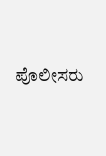ಪೊಲೀಸರು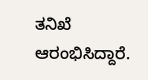ತನಿಖೆ ಆರಂಭಿಸಿದ್ದಾರೆ.